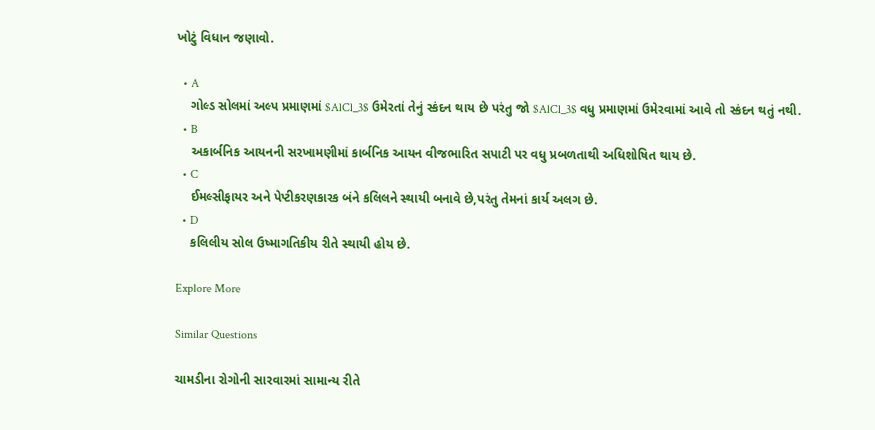ખોટું વિધાન જણાવો.

  • A
    ગોલ્ડ સોલમાં અલ્પ પ્રમાણમાં $AlCl_3$ ઉમેરતાં તેનું સ્કંદન થાય છે પરંતુ જો $AlCl_3$ વધુ પ્રમાણમાં ઉમેરવામાં આવે તો સ્કંદન થતું નથી.
  • B
    અકાર્બનિક આયનની સરખામણીમાં કાર્બનિક આયન વીજભારિત સપાટી પર વધુ પ્રબળતાથી અધિશોષિત થાય છે.
  • C
    ઈમલ્સીફાયર અને પેપ્ટીકરણકારક બંને કલિલને સ્થાયી બનાવે છે,પરંતુ તેમનાં કાર્ય અલગ છે.
  • D
    કલિલીય સોલ ઉષ્માગતિકીય રીતે સ્થાયી હોય છે.

Explore More

Similar Questions

ચામડીના રોગોની સારવારમાં સામાન્ય રીતે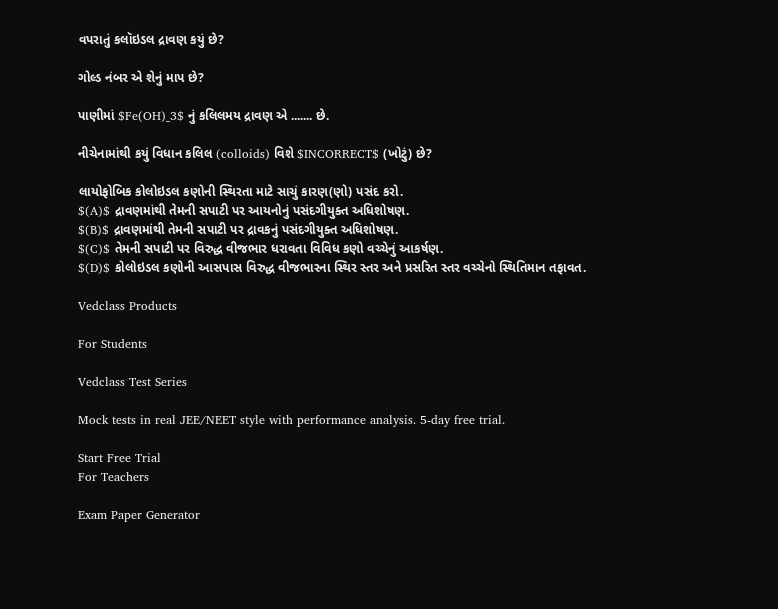વપરાતું કલૉઇડલ દ્રાવણ કયું છે?

ગોલ્ડ નંબર એ શેનું માપ છે?

પાણીમાં $Fe(OH)_3$ નું કલિલમય દ્રાવણ એ ....... છે.

નીચેનામાંથી કયું વિધાન કલિલ (colloids) વિશે $INCORRECT$ (ખોટું) છે?

લાયોફોબિક કોલોઇડલ કણોની સ્થિરતા માટે સાચું કારણ(ણો) પસંદ કરો.
$(A)$ દ્રાવણમાંથી તેમની સપાટી પર આયનોનું પસંદગીયુક્ત અધિશોષણ.
$(B)$ દ્રાવણમાંથી તેમની સપાટી પર દ્રાવકનું પસંદગીયુક્ત અધિશોષણ.
$(C)$ તેમની સપાટી પર વિરુદ્ધ વીજભાર ધરાવતા વિવિધ કણો વચ્ચેનું આકર્ષણ.
$(D)$ કોલોઇડલ કણોની આસપાસ વિરુદ્ધ વીજભારના સ્થિર સ્તર અને પ્રસરિત સ્તર વચ્ચેનો સ્થિતિમાન તફાવત.

Vedclass Products

For Students

Vedclass Test Series

Mock tests in real JEE/NEET style with performance analysis. 5-day free trial.

Start Free Trial
For Teachers

Exam Paper Generator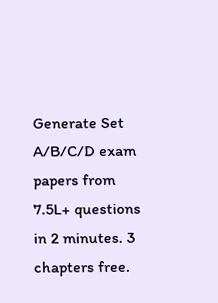Generate Set A/B/C/D exam papers from 7.5L+ questions in 2 minutes. 3 chapters free.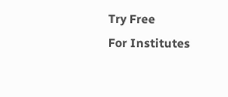Try Free
For Institutes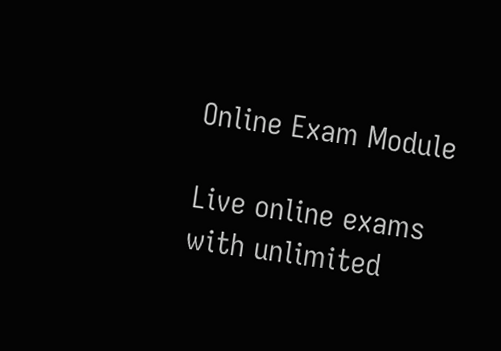Online Exam Module

Live online exams with unlimited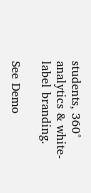students, 360° analytics & white-label branding.

See Demo